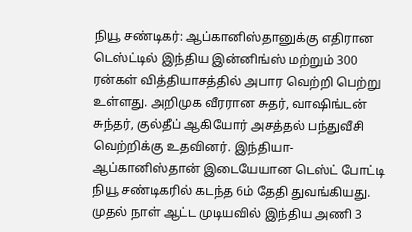நியூ சண்டிகர்: ஆப்கானிஸ்தானுக்கு எதிரான டெஸ்ட்டில் இந்திய இன்னிங்ஸ் மற்றும் 300 ரன்கள் வித்தியாசத்தில் அபார வெற்றி பெற்று உள்ளது. அறிமுக வீரரான சுதர், வாஷிங்டன் சுந்தர், குல்தீப் ஆகியோர் அசத்தல் பந்துவீசி வெற்றிக்கு உதவினர். இந்தியா-ஆப்கானிஸ்தான் இடையேயான டெஸ்ட் போட்டி நியூ சண்டிகரில் கடந்த 6ம் தேதி துவங்கியது. முதல் நாள் ஆட்ட முடியவில் இந்திய அணி 3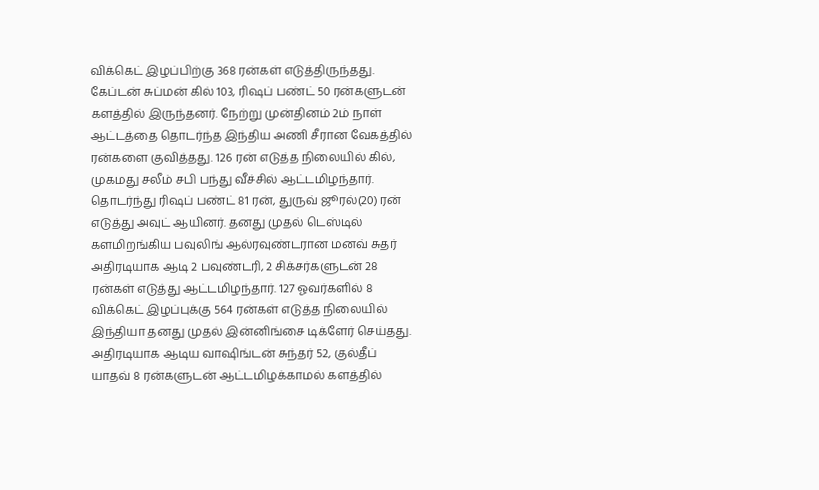விக்கெட் இழப்பிற்கு 368 ரன்கள் எடுத்திருந்தது. கேப்டன் சுப்மன் கில் 103, ரிஷப் பண்ட் 50 ரன்களுடன் களத்தில் இருந்தனர். நேற்று முன்தினம் 2ம் நாள் ஆட்டத்தை தொடர்ந்த இந்திய அணி சீரான வேகத்தில் ரன்களை குவித்தது. 126 ரன் எடுத்த நிலையில் கில், முகமது சலீம் சபி பந்து வீச்சில் ஆட்டமிழந்தார். தொடர்ந்து ரிஷப் பண்ட் 81 ரன், துருவ் ஜூரல்(20) ரன் எடுத்து அவுட் ஆயினர். தனது முதல் டெஸ்டில் களமிறங்கிய பவுலிங் ஆல்ரவுண்டரான மனவ் சுதர் அதிரடியாக ஆடி 2 பவுண்டரி, 2 சிக்சர்களுடன் 28 ரன்கள் எடுத்து ஆட்டமிழந்தார். 127 ஓவர்களில் 8 விக்கெட் இழப்புக்கு 564 ரன்கள் எடுத்த நிலையில் இந்தியா தனது முதல் இன்னிங்சை டிக்ளேர் செய்தது. அதிரடியாக ஆடிய வாஷிங்டன் சுந்தர் 52, குல்தீப் யாதவ் 8 ரன்களுடன் ஆட்டமிழக்காமல் களத்தில்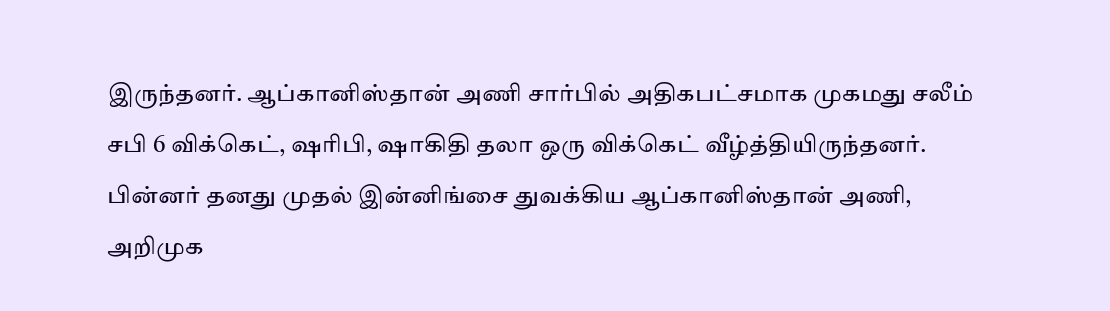இருந்தனர். ஆப்கானிஸ்தான் அணி சார்பில் அதிகபட்சமாக முகமது சலீம் சபி 6 விக்கெட், ஷரிபி, ஷாகிதி தலா ஒரு விக்கெட் வீழ்த்தியிருந்தனர்.
பின்னர் தனது முதல் இன்னிங்சை துவக்கிய ஆப்கானிஸ்தான் அணி, அறிமுக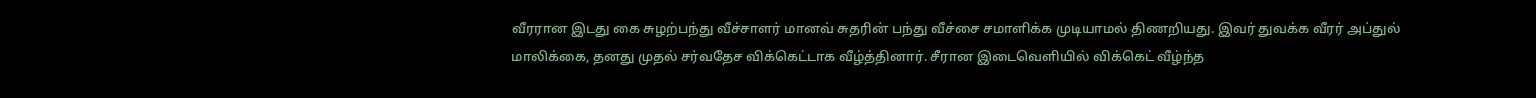வீரரான இடது கை சுழற்பந்து வீச்சாளர் மானவ் சுதரின் பந்து வீச்சை சமாளிக்க முடியாமல் திணறியது. இவர் துவக்க வீரர் அப்துல் மாலிக்கை, தனது முதல் சர்வதேச விக்கெட்டாக வீழ்த்தினார். சீரான இடைவெளியில் விக்கெட் வீழ்ந்த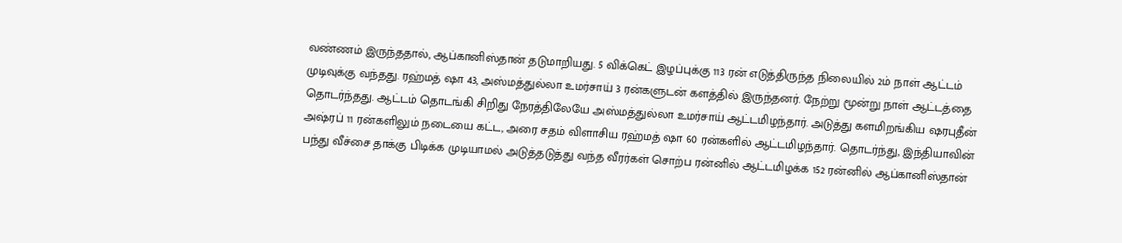வண்ணம் இருந்ததால், ஆப்கானிஸ்தான் தடுமாறியது. 5 விக்கெட் இழப்புக்கு 113 ரன் எடுத்திருந்த நிலையில் 2ம் நாள் ஆட்டம் முடிவுக்கு வந்தது. ரஹ்மத் ஷா 43, அஸ்மத்துல்லா உமர்சாய் 3 ரன்களுடன் களத்தில் இருந்தனர். நேற்று மூன்று நாள் ஆட்டத்தை தொடர்ந்தது. ஆட்டம் தொடங்கி சிறிது நேரத்திலேயே அஸ்மத்துல்லா உமர்சாய் ஆட்டமிழந்தார். அடுத்து களமிறங்கிய ஷரபுதீன் அஷ்ரப் 11 ரன்களிலும் நடையை கட்ட, அரை சதம் விளாசிய ரஹ்மத் ஷா 60 ரன்களில் ஆட்டமிழந்தார். தொடர்ந்து, இந்தியாவின் பந்து வீச்சை தாக்கு பிடிக்க முடியாமல் அடுத்தடுத்து வந்த வீரர்கள் சொற்ப ரன்னில் ஆட்டமிழக்க 152 ரன்னில் ஆப்கானிஸ்தான்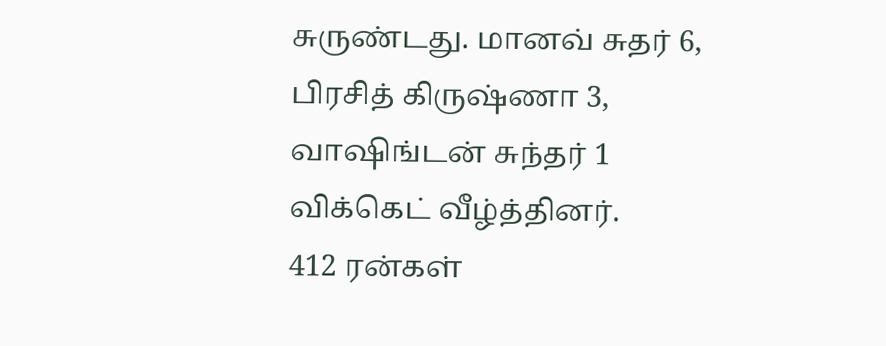சுருண்டது. மானவ் சுதர் 6, பிரசித் கிருஷ்ணா 3, வாஷிங்டன் சுந்தர் 1 விக்கெட் வீழ்த்தினர்.
412 ரன்கள்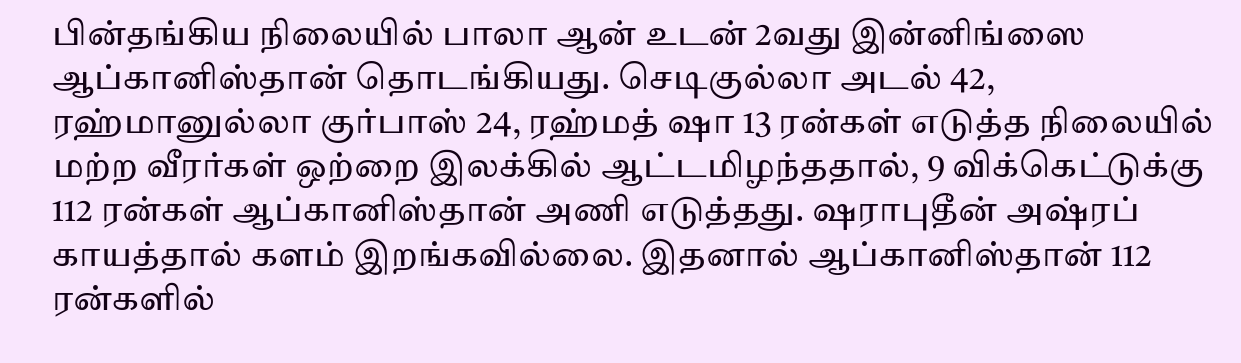பின்தங்கிய நிலையில் பாலா ஆன் உடன் 2வது இன்னிங்ஸை ஆப்கானிஸ்தான் தொடங்கியது. செடிகுல்லா அடல் 42, ரஹ்மானுல்லா குர்பாஸ் 24, ரஹ்மத் ஷா 13 ரன்கள் எடுத்த நிலையில் மற்ற வீரர்கள் ஒற்றை இலக்கில் ஆட்டமிழந்ததால், 9 விக்கெட்டுக்கு 112 ரன்கள் ஆப்கானிஸ்தான் அணி எடுத்தது. ஷராபுதீன் அஷ்ரப் காயத்தால் களம் இறங்கவில்லை. இதனால் ஆப்கானிஸ்தான் 112 ரன்களில்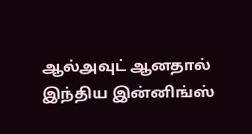ஆல்அவுட் ஆனதால் இந்திய இன்னிங்ஸ்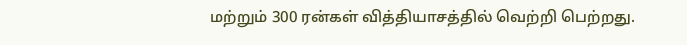மற்றும் 300 ரன்கள் வித்தியாசத்தில் வெற்றி பெற்றது.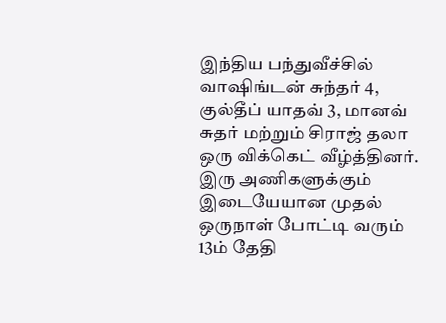இந்திய பந்துவீச்சில் வாஷிங்டன் சுந்தர் 4, குல்தீப் யாதவ் 3, மானவ் சுதர் மற்றும் சிராஜ் தலா ஒரு விக்கெட் வீழ்த்தினர். இரு அணிகளுக்கும் இடையேயான முதல் ஒருநாள் போட்டி வரும் 13ம் தேதி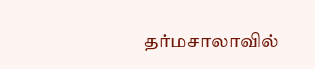தர்மசாலாவில்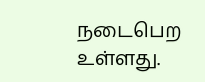நடைபெற உள்ளது.